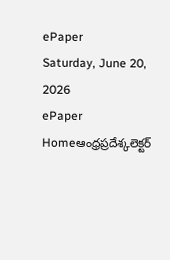ePaper
Saturday, June 20, 2026
ePaper
Homeఆంధ్రప్రదేశ్కలెక్టర్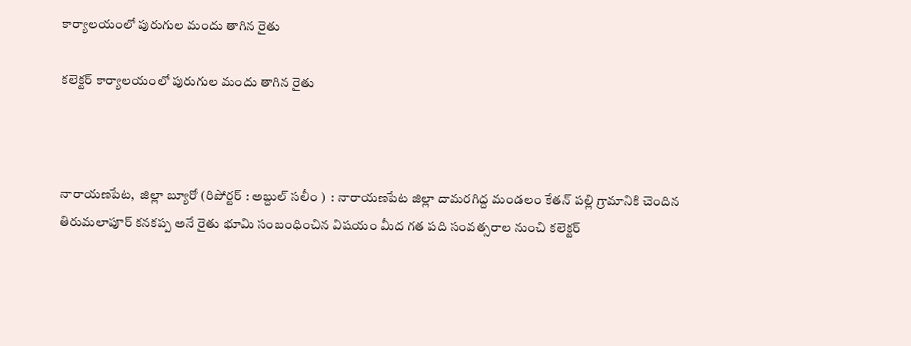కార్యాలయంలో పురుగుల మందు తాగిన రైతు

కలెక్టర్ కార్యాలయంలో పురుగుల మందు తాగిన రైతు



నారాయణపేట,  జిల్లా బ్యూరో (రిపోర్టర్ : అబ్దుల్ సలీం )  : నారాయణపేట జిల్లా దామరగిద్ద మండలం కేతన్ పల్లి గ్రామానికి చెందిన తిరుమలాపూర్ కనకప్ప అనే రైతు భూమి సంబంధించిన విషయం మీద గత పది సంవత్సరాల నుంచి కలెక్టర్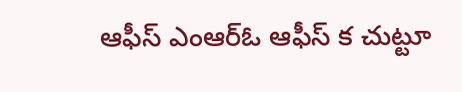ఆఫీస్ ఎంఆర్ఓ ఆఫీస్ క చుట్టూ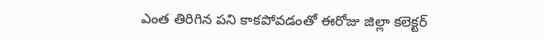ఎంత తిరిగిన పని కాకపోవడంతో ఈరోజు జిల్లా కలెక్టర్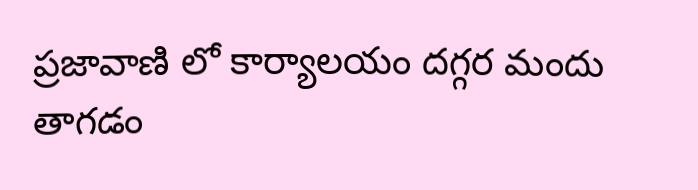ప్రజావాణి లో కార్యాలయం దగ్గర మందు తాగడం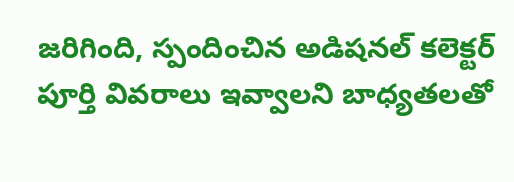జరిగింది, స్పందించిన అడిషనల్ కలెక్టర్ పూర్తి వివరాలు ఇవ్వాలని బాధ్యతలతో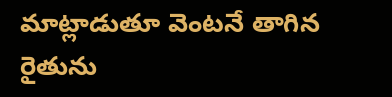మాట్లాడుతూ వెంటనే తాగిన రైతును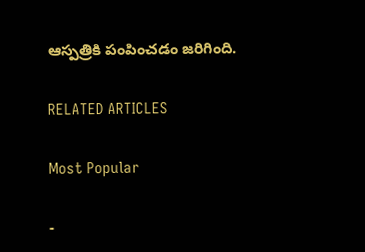ఆస్పత్రికి పంపించడం జరిగింది.

RELATED ARTICLES

Most Popular

-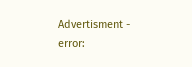Advertisment -
error: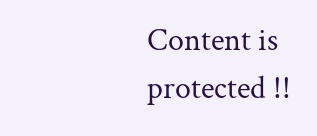Content is protected !!